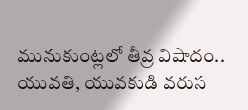మునుకుంట్లలో తీవ్ర విషాదం.. యువతి, యువకుడి వరుస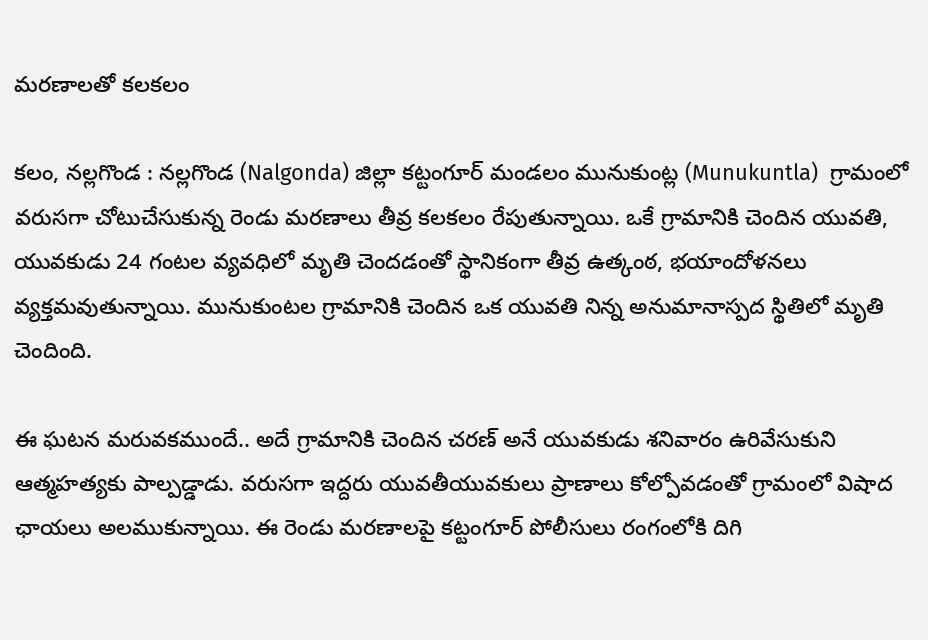మరణాలతో కలకలం

కలం, నల్లగొండ : నల్లగొండ (Nalgonda) జిల్లా కట్టంగూర్ మండలం మునుకుంట్ల (Munukuntla)  గ్రామంలో వరుసగా చోటుచేసుకున్న రెండు మరణాలు తీవ్ర కలకలం రేపుతున్నాయి. ఒకే గ్రామానికి చెందిన యువతి, యువకుడు 24 గంటల వ్యవధిలో మృతి చెందడంతో స్థానికంగా తీవ్ర ఉత్కంఠ, భయాందోళనలు వ్యక్తమవుతున్నాయి. మునుకుంటల గ్రామానికి చెందిన ఒక యువతి నిన్న అనుమానాస్పద స్థితిలో మృతి చెందింది.

ఈ ఘటన మరువకముందే.. అదే గ్రామానికి చెందిన చరణ్ అనే యువకుడు శనివారం ఉరివేసుకుని ఆత్మహత్యకు పాల్పడ్డాడు. వరుసగా ఇద్దరు యువతీయువకులు ప్రాణాలు కోల్పోవడంతో గ్రామంలో విషాద ఛాయలు అలముకున్నాయి. ఈ రెండు మరణాలపై కట్టంగూర్ పోలీసులు రంగంలోకి దిగి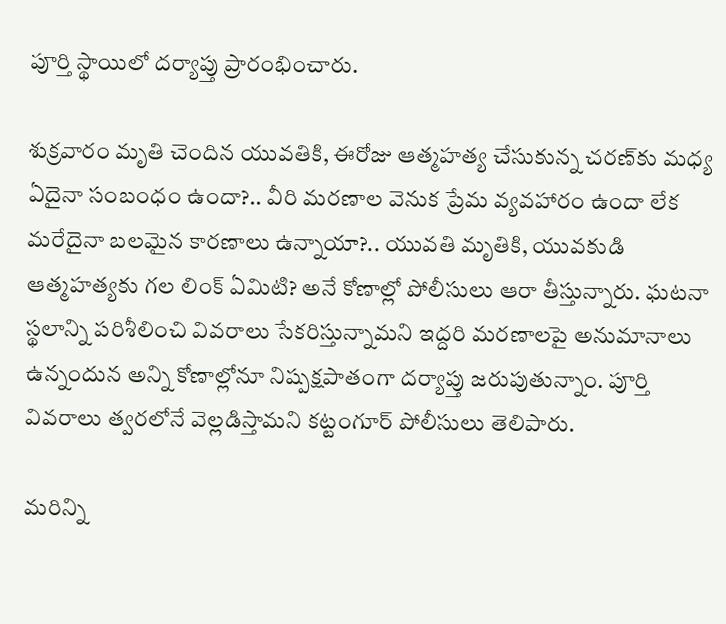పూర్తి స్థాయిలో దర్యాప్తు ప్రారంభించారు.

శుక్రవారం మృతి చెందిన యువతికి, ఈరోజు ఆత్మహత్య చేసుకున్న చరణ్‌కు మధ్య ఏదైనా సంబంధం ఉందా?.. వీరి మరణాల వెనుక ప్రేమ వ్యవహారం ఉందా లేక మరేదైనా బలమైన కారణాలు ఉన్నాయా?.. యువతి మృతికి, యువకుడి ఆత్మహత్యకు గల లింక్ ఏమిటి? అనే కోణాల్లో పోలీసులు ఆరా తీస్తున్నారు. ఘటనా స్థలాన్ని పరిశీలించి వివరాలు సేకరిస్తున్నామని ఇద్దరి మరణాలపై అనుమానాలు ఉన్నందున అన్ని కోణాల్లోనూ నిష్పక్షపాతంగా దర్యాప్తు జరుపుతున్నాం. పూర్తి వివరాలు త్వరలోనే వెల్లడిస్తామని కట్టంగూర్ పోలీసులు తెలిపారు.

మ‌రిన్ని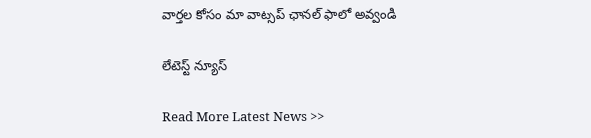వార్త‌ల కోసం మా వాట్స‌ప్ ఛాన‌ల్ ఫాలో అవ్వండి

లేటెస్ట్ న్యూస్‌

Read More Latest News >>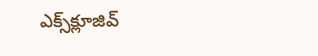ఎక్స్‌క్లూజివ్‌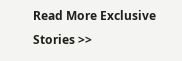Read More Exclusive Stories >>